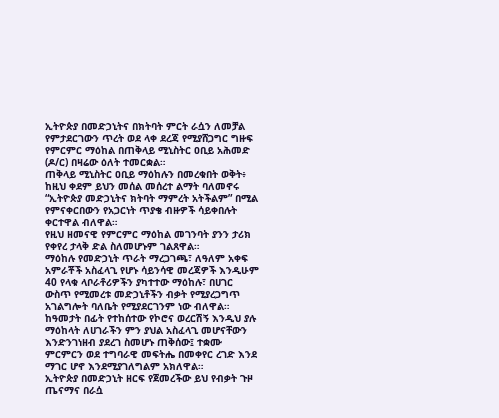ኢትዮጵያ በመድኃኒትና በክትባት ምርት ራሷን ለመቻል የምታደርገውን ጥረት ወደ ላቀ ደረጃ የሚያሸጋግር ግዙፍ የምርምር ማዕከል በጠቅላይ ሚኒስትር ዐቢይ አሕመድ (ዶ/ር) በዛሬው ዕለት ተመርቋል።
ጠቅላይ ሚኒስትር ዐቢይ ማዕከሉን በመረቁበት ወቅት፥ ከዚህ ቀደም ይህን መሰል መሰረተ ልማት ባለመኖሩ “ኢትዮጵያ መድኃኒትና ክትባት ማምረት አትችልም” በሚል የምናቀርበውን የአጋርነት ጥያቄ ብዙዎች ሳይቀበሉት ቀርተዋል ብለዋል።
የዚህ ዘመናዊ የምርምር ማዕከል መገንባት ያንን ታሪክ የቀየረ ታላቅ ድል ስለመሆኑም ገልጸዋል።
ማዕከሉ የመድኃኒት ጥራት ማረጋገጫ፣ ለዓለም አቀፍ አምራቾች አስፈላጊ የሆኑ ሳይንሳዊ መረጃዎች እንዲሁም 40 የላቁ ላቦራቶሪዎችን ያካተተው ማዕከሉ፣ በሀገር ውስጥ የሚመረቱ መድኃኒቶችን ብቃት የሚያረጋግጥ አገልግሎት ባለቤት የሚያደርገንም ነው ብለዋል።
ከዓመታት በፊት የተከሰተው የኮሮና ወረርሽኝ እንዲህ ያሉ ማዕከላት ለሀገራችን ምን ያህል አስፈላጊ መሆናቸውን እንድንገነዘብ ያደረገ ስመሆኑ ጠቅሰው፤ ተቋሙ ምርምርን ወደ ተግባራዊ መፍትሔ በመቀየር ረገድ እንደ ማገር ሆኖ እንደሚያገለግልም አክለዋል።
ኢትዮጵያ በመድኃኒት ዘርፍ የጀመረችው ይህ የብቃት ጉዞ ጤናማና በራሷ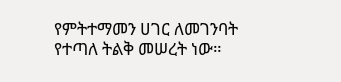የምትተማመን ሀገር ለመገንባት የተጣለ ትልቅ መሠረት ነው።